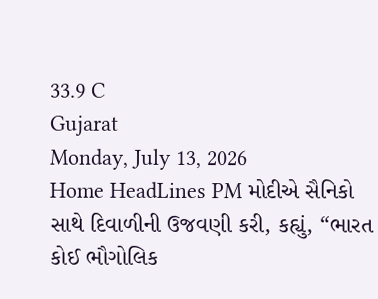33.9 C
Gujarat
Monday, July 13, 2026
Home HeadLines PM મોદીએ સૈનિકો સાથે દિવાળીની ઉજવણી કરી, કહ્યું, “ભારત કોઈ ભૌગોલિક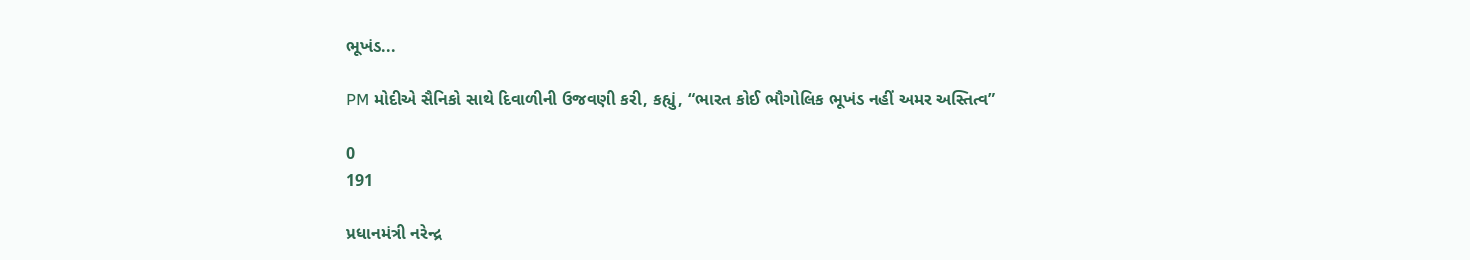ભૂખંડ...

PM મોદીએ સૈનિકો સાથે દિવાળીની ઉજવણી કરી, કહ્યું, “ભારત કોઈ ભૌગોલિક ભૂખંડ નહીં અમર અસ્તિત્વ”

0
191

પ્રધાનમંત્રી નરેન્દ્ર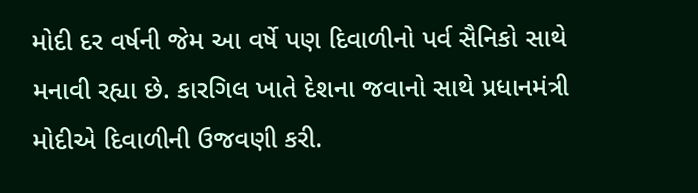મોદી દર વર્ષની જેમ આ વર્ષે પણ દિવાળીનો પર્વ સૈનિકો સાથે મનાવી રહ્યા છે. કારગિલ ખાતે દેશના જવાનો સાથે પ્રધાનમંત્રી મોદીએ દિવાળીની ઉજવણી કરી.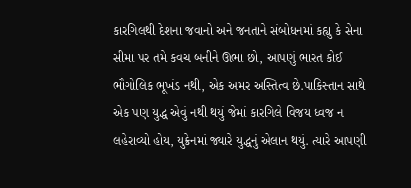કારગિલથી દેશના જવાનો અને જનતાને સંબોધનમાં કહ્યુ કે સેના સીમા પર તમે કવચ બનીને ઊભા છો, આપણું ભારત કોઈ ભૌગોલિક ભૂખંડ નથી, એક અમર અસ્તિત્વ છે.પાકિસ્તાન સાથે એક પણ યુદ્ધ એવું નથી થયું જેમાં કારગિલે વિજય ધ્વજ ન લહેરાવ્યો હોય, યુક્રેનમાં જ્યારે યુદ્ધનું એલાન થયું. ત્યારે આપણી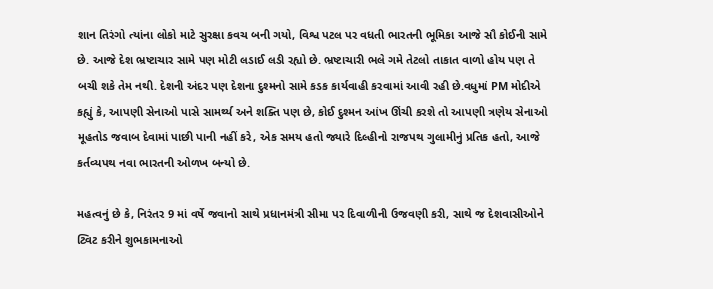શાન તિરંગો ત્યાંના લોકો માટે સુરક્ષા કવચ બની ગયો, વિશ્વ પટલ પર વધતી ભારતની ભૂમિકા આજે સૌ કોઈની સામે છે. આજે દેશ ભ્રષ્ટાચાર સામે પણ મોટી લડાઈ લડી રહ્યો છે. ભ્રષ્ટાચારી ભલે ગમે તેટલો તાકાત વાળો હોય પણ તે બચી શકે તેમ નથી. દેશની અંદર પણ દેશના દુશ્મનો સામે કડક કાર્યવાહી કરવામાં આવી રહી છે.વધુમાં PM મોદીએ કહ્યું કે, આપણી સેનાઓ પાસે સામર્થ્ય અને શક્તિ પણ છે, કોઈ દુશ્મન આંખ ઊંચી કરશે તો આપણી ત્રણેય સેનાઓ મૂહતોડ જવાબ દેવામાં પાછી પાની નહીં કરે, એક સમય હતો જ્યારે દિલ્હીનો રાજપથ ગુલામીનું પ્રતિક હતો, આજે કર્તવ્યપથ નવા ભારતની ઓળખ બન્યો છે.

મહત્વનું છે કે, નિરંતર 9 માં વર્ષે જવાનો સાથે પ્રધાનમંત્રી સીમા પર દિવાળીની ઉજવણી કરી, સાથે જ દેશવાસીઓને ટ્વિટ કરીને શુભકામનાઓ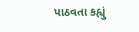પાઠવતા કહ્યું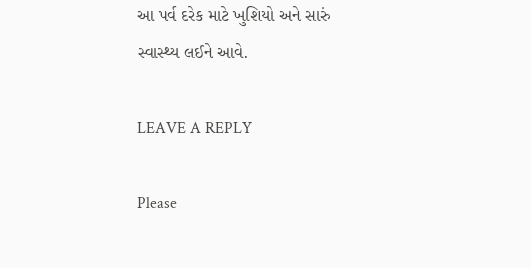આ પર્વ દરેક માટે ખુશિયો અને સારું સ્વાસ્થ્ય લઈને આવે.

LEAVE A REPLY

Please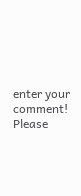enter your comment!
Please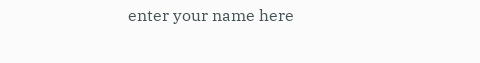enter your name here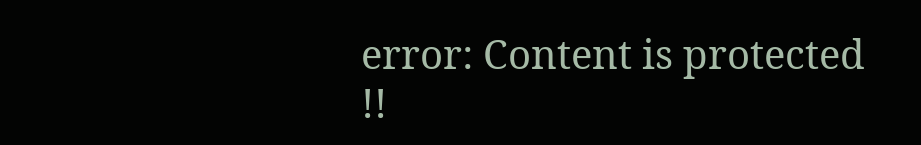error: Content is protected !!